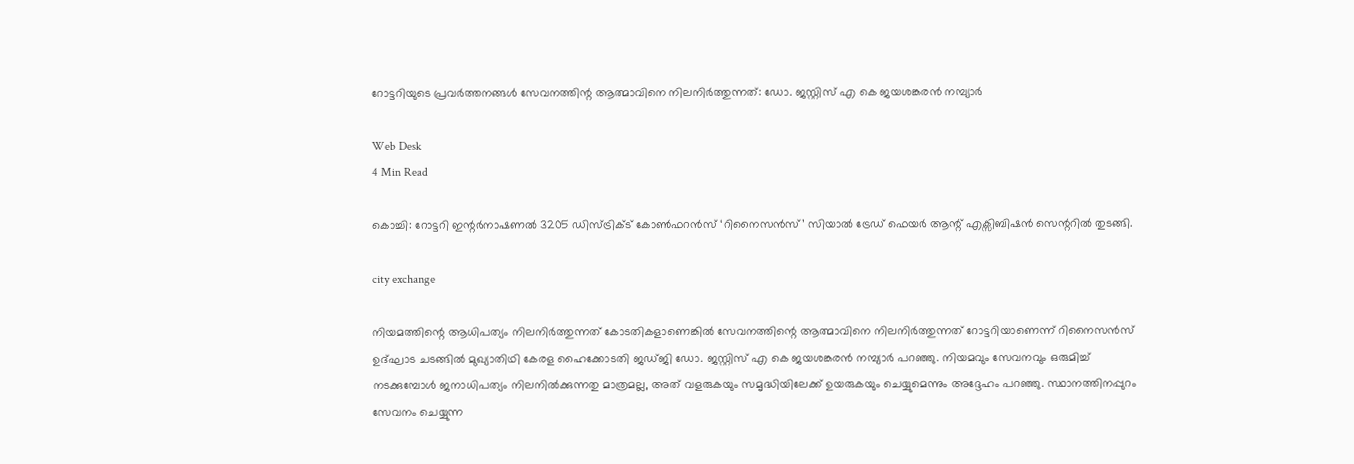റോട്ടറിയുടെ പ്രവര്‍ത്തനങ്ങള്‍ സേവനത്തിന്റ ആത്മാവിനെ നിലനിര്‍ത്തുന്നത്: ഡോ. ജസ്റ്റിസ് എ കെ ജയശങ്കരന്‍ നമ്പ്യാര്‍

Web Desk
4 Min Read

കൊച്ചി: റോട്ടറി ഇന്റര്‍നാഷണല്‍ 3205 ഡിസ്ട്രിക്ട് കോണ്‍ഫറന്‍സ് ‘റിനൈസന്‍സ്’ സിയാല്‍ ട്രേഡ് ഫെയര്‍ ആന്റ് എക്സിബിഷന്‍ സെന്ററില്‍ തുടങ്ങി.

city exchange

നിയമത്തിന്റെ ആധിപത്യം നിലനിര്‍ത്തുന്നത് കോടതികളാണെങ്കില്‍ സേവനത്തിന്റെ ആത്മാവിനെ നിലനിര്‍ത്തുന്നത് റോട്ടറിയാണെന്ന് റിനൈസന്‍സ് ഉദ്ഘാട ചടങ്ങില്‍ മുഖ്യാതിഥി കേരള ഹൈക്കോടതി ജഡ്ജി ഡോ. ജസ്റ്റിസ് എ കെ ജയശങ്കരന്‍ നമ്പ്യാര്‍ പറഞ്ഞു. നിയമവും സേവനവും ഒരുമിച്ച് നടക്കുമ്പോള്‍ ജനാധിപത്യം നിലനില്‍ക്കുന്നതു മാത്രമല്ല, അത് വളരുകയും സമൃദ്ധിയിലേക്ക് ഉയരുകയും ചെയ്യുമെന്നും അദ്ദേഹം പറഞ്ഞു. സ്ഥാനത്തിനപ്പുറം സേവനം ചെയ്യുന്ന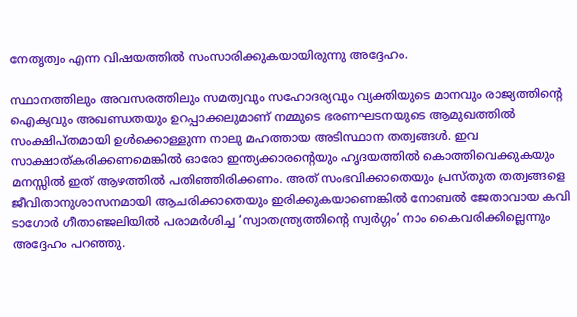നേതൃത്വം എന്ന വിഷയത്തില്‍ സംസാരിക്കുകയായിരുന്നു അദ്ദേഹം.

സ്ഥാനത്തിലും അവസരത്തിലും സമത്വവും സഹോദര്യവും വ്യക്തിയുടെ മാനവും രാജ്യത്തിന്റെ ഐക്യവും അഖണ്ഡതയും ഉറപ്പാക്കലുമാണ് നമ്മുടെ ഭരണഘടനയുടെ ആമുഖത്തില്‍ സംക്ഷിപ്തമായി ഉള്‍ക്കൊള്ളുന്ന നാലു മഹത്തായ അടിസ്ഥാന തത്വങ്ങള്‍. ഇവ സാക്ഷാത്കരിക്കണമെങ്കില്‍ ഓരോ ഇന്ത്യക്കാരന്റെയും ഹൃദയത്തില്‍ കൊത്തിവെക്കുകയും മനസ്സില്‍ ഇത് ആഴത്തില്‍ പതിഞ്ഞിരിക്കണം. അത് സംഭവിക്കാതെയും പ്രസ്തുത തത്വങ്ങളെ ജീവിതാനുശാസനമായി ആചരിക്കാതെയും ഇരിക്കുകയാണെങ്കില്‍ നോബല്‍ ജേതാവായ കവി ടാഗോര്‍ ഗീതാഞ്ജലിയില്‍ പരാമര്‍ശിച്ച ‘സ്വാതന്ത്ര്യത്തിന്റെ സ്വര്‍ഗ്ഗം’ നാം കൈവരിക്കില്ലെന്നും അദ്ദേഹം പറഞ്ഞു.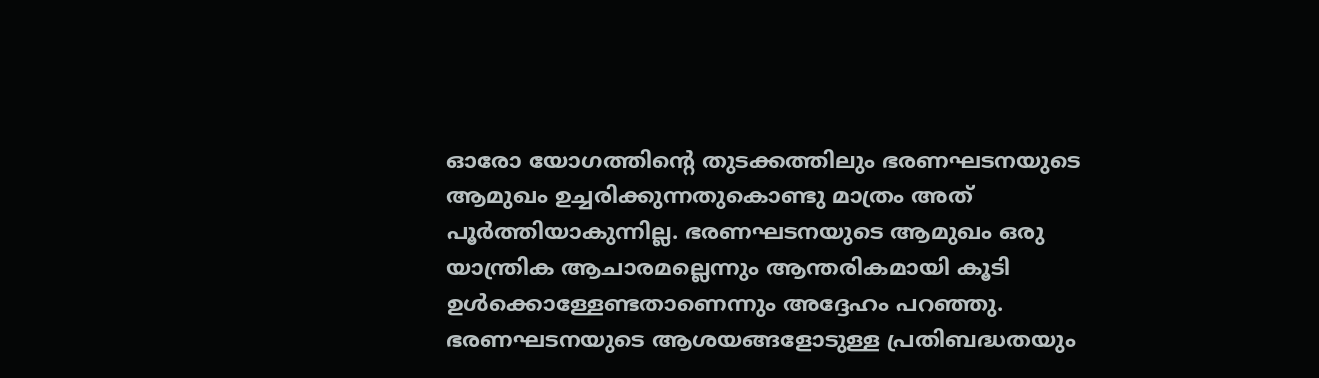ഓരോ യോഗത്തിന്റെ തുടക്കത്തിലും ഭരണഘടനയുടെ ആമുഖം ഉച്ചരിക്കുന്നതുകൊണ്ടു മാത്രം അത് പൂര്‍ത്തിയാകുന്നില്ല. ഭരണഘടനയുടെ ആമുഖം ഒരു യാന്ത്രിക ആചാരമല്ലെന്നും ആന്തരികമായി കൂടി ഉള്‍ക്കൊള്ളേണ്ടതാണെന്നും അദ്ദേഹം പറഞ്ഞു. ഭരണഘടനയുടെ ആശയങ്ങളോടുള്ള പ്രതിബദ്ധതയും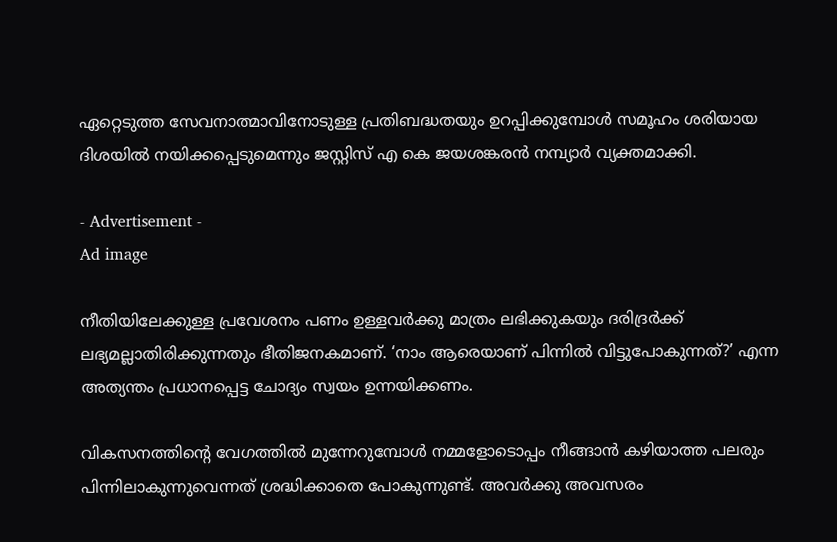ഏറ്റെടുത്ത സേവനാത്മാവിനോടുള്ള പ്രതിബദ്ധതയും ഉറപ്പിക്കുമ്പോള്‍ സമൂഹം ശരിയായ ദിശയില്‍ നയിക്കപ്പെടുമെന്നും ജസ്റ്റിസ് എ കെ ജയശങ്കരന്‍ നമ്പ്യാര്‍ വ്യക്തമാക്കി.

- Advertisement -
Ad image

നീതിയിലേക്കുള്ള പ്രവേശനം പണം ഉള്ളവര്‍ക്കു മാത്രം ലഭിക്കുകയും ദരിദ്രര്‍ക്ക് ലഭ്യമല്ലാതിരിക്കുന്നതും ഭീതിജനകമാണ്. ‘നാം ആരെയാണ് പിന്നില്‍ വിട്ടുപോകുന്നത്?’ എന്ന അത്യന്തം പ്രധാനപ്പെട്ട ചോദ്യം സ്വയം ഉന്നയിക്കണം.

വികസനത്തിന്റെ വേഗത്തില്‍ മുന്നേറുമ്പോള്‍ നമ്മളോടൊപ്പം നീങ്ങാന്‍ കഴിയാത്ത പലരും പിന്നിലാകുന്നുവെന്നത് ശ്രദ്ധിക്കാതെ പോകുന്നുണ്ട്. അവര്‍ക്കു അവസരം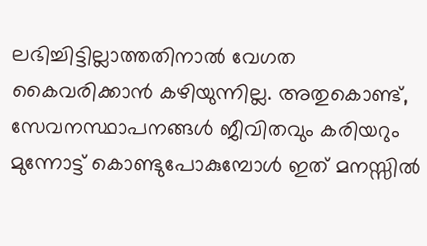ലഭിച്ചിട്ടില്ലാത്തതിനാല്‍ വേഗത കൈവരിക്കാന്‍ കഴിയുന്നില്ല. അതുകൊണ്ട്, സേവനസ്ഥാപനങ്ങള്‍ ജീവിതവും കരിയറും മുന്നോട്ട് കൊണ്ടുപോകുമ്പോള്‍ ഇത് മനസ്സില്‍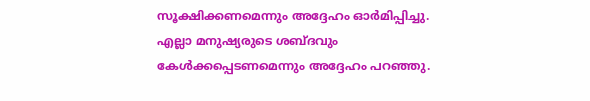സൂക്ഷിക്കണമെന്നും അദ്ദേഹം ഓര്‍മിപ്പിച്ചു. എല്ലാ മനുഷ്യരുടെ ശബ്ദവും കേള്‍ക്കപ്പെടണമെന്നും അദ്ദേഹം പറഞ്ഞു.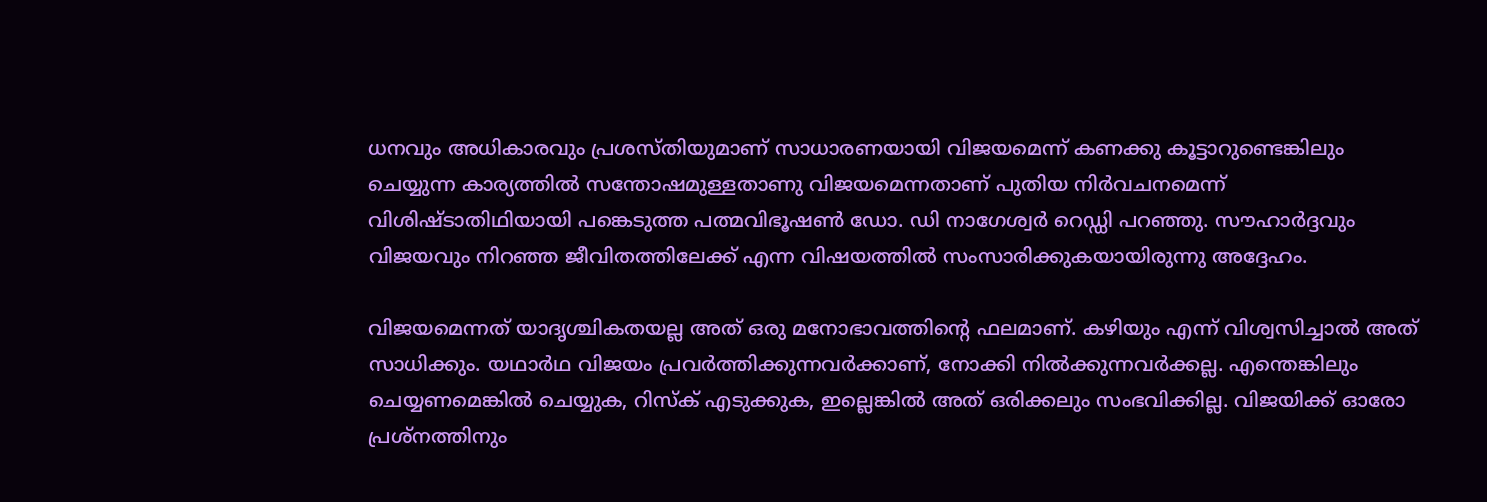ധനവും അധികാരവും പ്രശസ്തിയുമാണ് സാധാരണയായി വിജയമെന്ന് കണക്കു കൂട്ടാറുണ്ടെങ്കിലും ചെയ്യുന്ന കാര്യത്തില്‍ സന്തോഷമുള്ളതാണു വിജയമെന്നതാണ് പുതിയ നിര്‍വചനമെന്ന് വിശിഷ്ടാതിഥിയായി പങ്കെടുത്ത പത്മവിഭൂഷണ്‍ ഡോ. ഡി നാഗേശ്വര്‍ റെഡ്ഡി പറഞ്ഞു. സൗഹാര്‍ദ്ദവും വിജയവും നിറഞ്ഞ ജീവിതത്തിലേക്ക് എന്ന വിഷയത്തില്‍ സംസാരിക്കുകയായിരുന്നു അദ്ദേഹം.

വിജയമെന്നത് യാദൃശ്ചികതയല്ല അത് ഒരു മനോഭാവത്തിന്റെ ഫലമാണ്. കഴിയും എന്ന് വിശ്വസിച്ചാല്‍ അത് സാധിക്കും. യഥാര്‍ഥ വിജയം പ്രവര്‍ത്തിക്കുന്നവര്‍ക്കാണ്, നോക്കി നില്‍ക്കുന്നവര്‍ക്കല്ല. എന്തെങ്കിലും ചെയ്യണമെങ്കില്‍ ചെയ്യുക, റിസ്‌ക് എടുക്കുക, ഇല്ലെങ്കില്‍ അത് ഒരിക്കലും സംഭവിക്കില്ല. വിജയിക്ക് ഓരോ പ്രശ്നത്തിനും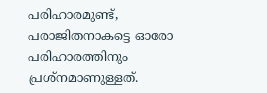പരിഹാരമുണ്ട്, പരാജിതനാകട്ടെ ഓരോ പരിഹാരത്തിനും പ്രശ്നമാണുള്ളത്.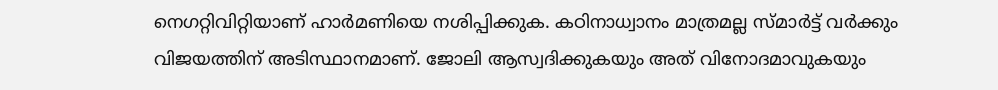നെഗറ്റിവിറ്റിയാണ് ഹാര്‍മണിയെ നശിപ്പിക്കുക. കഠിനാധ്വാനം മാത്രമല്ല സ്മാര്‍ട്ട് വര്‍ക്കും വിജയത്തിന് അടിസ്ഥാനമാണ്. ജോലി ആസ്വദിക്കുകയും അത് വിനോദമാവുകയും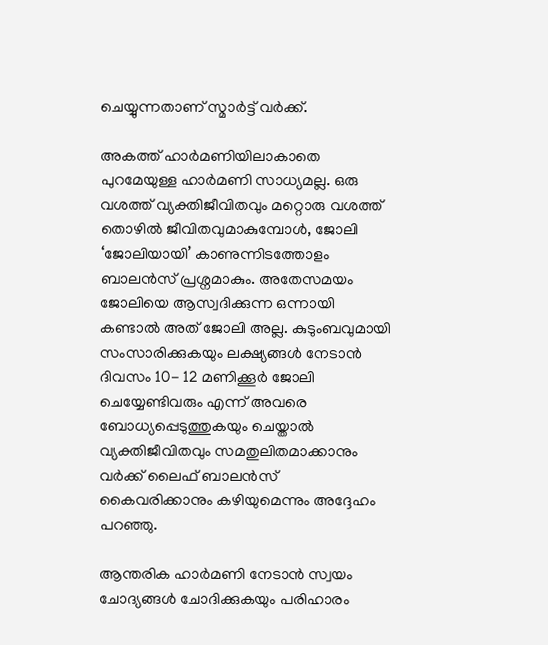ചെയ്യുന്നതാണ് സ്മാര്‍ട്ട് വര്‍ക്ക്.

അകത്ത് ഹാര്‍മണിയിലാകാതെ പുറമേയുള്ള ഹാര്‍മണി സാധ്യമല്ല. ഒരു വശത്ത് വ്യക്തിജീവിതവും മറ്റൊരു വശത്ത് തൊഴില്‍ ജീവിതവുമാകുമ്പോള്‍, ജോലി ‘ജോലിയായി’ കാണുന്നിടത്തോളം ബാലന്‍സ് പ്രശ്നമാകും. അതേസമയം ജോലിയെ ആസ്വദിക്കുന്ന ഒന്നായി കണ്ടാല്‍ അത് ജോലി അല്ല. കുടുംബവുമായി സംസാരിക്കുകയും ലക്ഷ്യങ്ങള്‍ നേടാന്‍ ദിവസം 10- 12 മണിക്കൂര്‍ ജോലി ചെയ്യേണ്ടിവരും എന്ന് അവരെ ബോധ്യപ്പെടുത്തുകയും ചെയ്താല്‍ വ്യക്തിജീവിതവും സമതുലിതമാക്കാനും വര്‍ക്ക് ലൈഫ് ബാലന്‍സ് കൈവരിക്കാനും കഴിയുമെന്നും അദ്ദേഹം പറഞ്ഞു.

ആന്തരിക ഹാര്‍മണി നേടാന്‍ സ്വയം ചോദ്യങ്ങള്‍ ചോദിക്കുകയും പരിഹാരം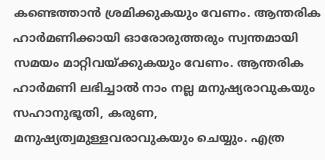കണ്ടെത്താന്‍ ശ്രമിക്കുകയും വേണം. ആന്തരിക ഹാര്‍മണിക്കായി ഓരോരുത്തരും സ്വന്തമായി സമയം മാറ്റിവയ്ക്കുകയും വേണം. ആന്തരിക ഹാര്‍മണി ലഭിച്ചാല്‍ നാം നല്ല മനുഷ്യരാവുകയും സഹാനുഭൂതി, കരുണ, മനുഷ്യത്വമുള്ളവരാവുകയും ചെയ്യും. എത്ര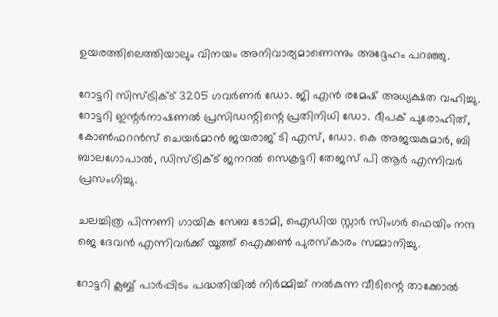ഉയരത്തിലെത്തിയാലും വിനയം അനിവാര്യമാണെന്നും അദ്ദേഹം പറഞ്ഞു.

റോട്ടറി സിസ്ട്രിക്ട് 3205 ഗവര്‍ണര്‍ ഡോ. ജി എന്‍ രമേഷ് അധ്യക്ഷത വഹിച്ചു. റോട്ടറി ഇന്റര്‍നാഷണല്‍ പ്രസിഡന്റിന്റെ പ്രതിനിധി ഡോ. ദീപക് പുരോഹിത്, കോണ്‍ഫറന്‍സ് ചെയര്‍മാന്‍ ജയരാജ് ടി എസ്, ഡോ. കെ അജയകുമാര്‍, ബി ബാലഗോപാല്‍, ഡിസ്ട്രിക്ട് ജനറല്‍ സെക്രട്ടറി തേജസ് പി ആര്‍ എന്നിവര്‍ പ്രസംഗിച്ചു.

ചലച്ചിത്ര പിന്നണി ഗായിക സേബ ടോമി, ഐഡിയ സ്റ്റാര്‍ സിംഗര്‍ ഫെയിം നന്ദ ജെ ദേവന്‍ എന്നിവര്‍ക്ക് യൂത്ത് ഐക്കണ്‍ പുരസ്‌കാരം സമ്മാനിച്ചു.

റോട്ടറി ക്ലബ്ബ് പാര്‍പ്പിടം പദ്ധതിയില്‍ നിര്‍മ്മിച്ച് നല്‍കുന്ന വീടിന്റെ താക്കോല്‍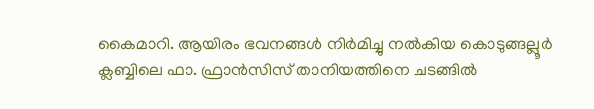കൈമാറി. ആയിരം ഭവനങ്ങള്‍ നിര്‍മിച്ചു നല്‍കിയ കൊടുങ്ങല്ലൂര്‍ ക്ലബ്ബിലെ ഫാ. ഫ്രാന്‍സിസ് താനിയത്തിനെ ചടങ്ങില്‍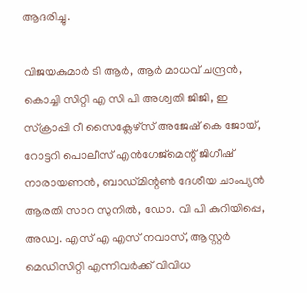ആദരിച്ചു.

വിജയകുമാര്‍ ടി ആര്‍, ആര്‍ മാധവ് ചന്ദ്രന്‍, കൊച്ചി സിറ്റി എ സി പി അശ്വതി ജിജി, ഇ സ്‌ക്രാപ്പി റീ സൈക്ലേഴ്സ് അജേഷ് കെ ജോയ്, റോട്ടറി പൊലീസ് എന്‍ഗേജ്മെന്റ് ജിഗീഷ് നാരായണന്‍, ബാഡ്മിന്റണ്‍ ദേശീയ ചാംപ്യന്‍ ആരതി സാറ സുനില്‍, ഡോ. വി പി കുറിയിപ്പെ, അഡ്വ. എസ് എ എസ് നവാസ്, ആസ്റ്റര്‍ മെഡിസിറ്റി എന്നിവര്‍ക്ക് വിവിധ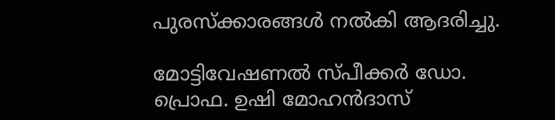പുരസ്‌ക്കാരങ്ങള്‍ നല്‍കി ആദരിച്ചു.

മോട്ടിവേഷണല്‍ സ്പീക്കര്‍ ഡോ. പ്രൊഫ. ഉഷി മോഹന്‍ദാസ്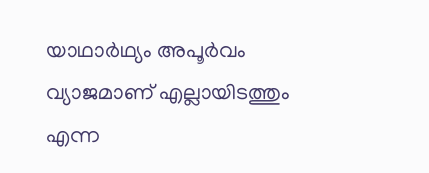യാഥാര്‍ഥ്യം അപൂര്‍വം വ്യാജമാണ് എല്ലായിടത്തും എന്ന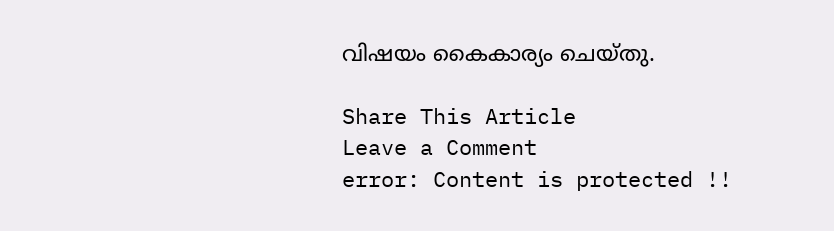വിഷയം കൈകാര്യം ചെയ്തു.

Share This Article
Leave a Comment
error: Content is protected !!